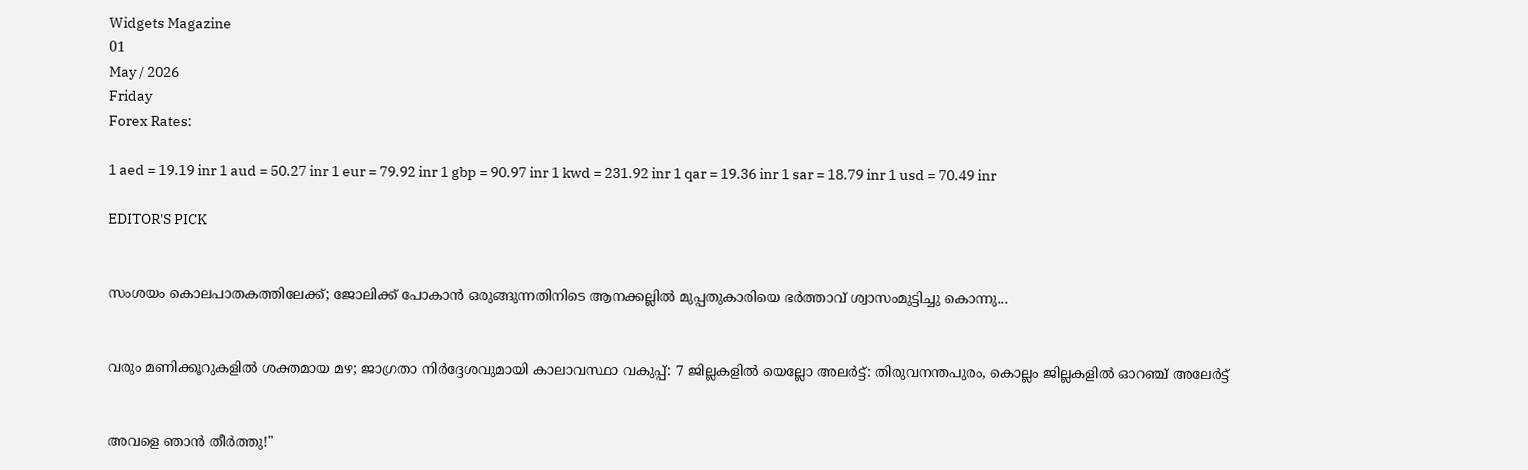Widgets Magazine
01
May / 2026
Friday
Forex Rates:

1 aed = 19.19 inr 1 aud = 50.27 inr 1 eur = 79.92 inr 1 gbp = 90.97 inr 1 kwd = 231.92 inr 1 qar = 19.36 inr 1 sar = 18.79 inr 1 usd = 70.49 inr

EDITOR'S PICK


സംശയം കൊലപാതകത്തിലേക്ക്; ജോലിക്ക് പോകാൻ ഒരുങ്ങുന്നതിനിടെ ആനക്കല്ലിൽ മുപ്പതുകാരിയെ ഭർത്താവ് ശ്വാസംമുട്ടിച്ചു കൊന്നു...


വരും മണിക്കൂറുകളിൽ ശക്തമായ മഴ; ജാഗ്രതാ നിർദ്ദേശവുമായി കാലാവസ്ഥാ വകുപ്പ്: 7 ജില്ലകളിൽ യെല്ലോ അലർട്ട്: തിരുവനന്തപുരം, കൊല്ലം ജില്ലകളിൽ ഓറഞ്ച് അലേർട്ട്


അവളെ ഞാൻ തീർത്തു!"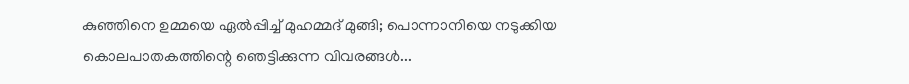കുഞ്ഞിനെ ഉമ്മയെ ഏൽപ്പിച്ച് മുഹമ്മദ് മുങ്ങി; പൊന്നാനിയെ നടുക്കിയ കൊലപാതകത്തിന്റെ ഞെട്ടിക്കുന്ന വിവരങ്ങൾ...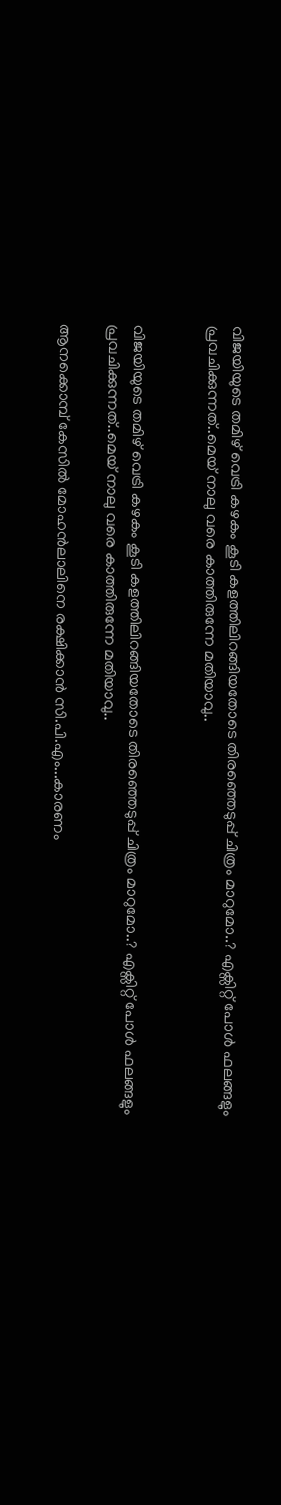വിജയിയുടെ തമിഴ് വെട്രി കഴകം കൂടി കളത്തിലിറങ്ങിയതോടെ തിരഞ്ഞെടുപ്പ് ചിത്രം മാറുമോ..? എക്സിറ്റ് പോൾ ഫലങ്ങളും പ്രവചിക്കുന്നത്..മെയ് നാലു വരെ കാത്തിരുന്നേ മതിയാവു..


വിജയിയുടെ തമിഴ് വെട്രി കഴകം കൂടി കളത്തിലിറങ്ങിയതോടെ തിരഞ്ഞെടുപ്പ് ചിത്രം മാറുമോ..? എക്സിറ്റ് പോൾ ഫലങ്ങളും പ്രവചിക്കുന്നത്..മെയ് നാലു വരെ കാത്തിരുന്നേ മതിയാവു..

ആനക്കൊമ്പ് കേസില്‍ മോഹന്‍ലാലിനെ രക്ഷിക്കാന്‍ സി.പി.എം...കാരണം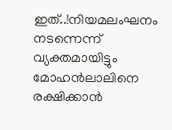ഇത്..!നിയമലംഘനം നടന്നെന്ന് വ്യക്തമായിട്ടും മോഹന്‍ലാലിനെ രക്ഷിക്കാന്‍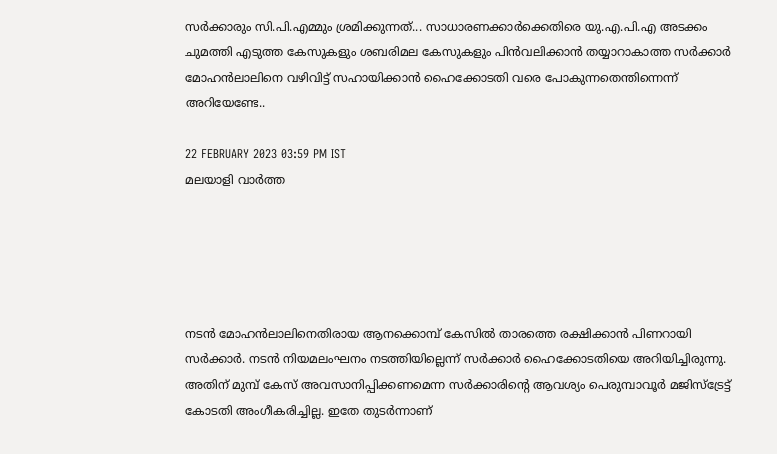സര്‍ക്കാരും സി.പി.എമ്മും ശ്രമിക്കുന്നത്... സാധാരണക്കാര്‍ക്കെതിരെ യു.എ.പി.എ അടക്കം ചുമത്തി എടുത്ത കേസുകളും ശബരിമല കേസുകളും പിന്‍വലിക്കാന്‍ തയ്യാറാകാത്ത സര്‍ക്കാര്‍ മോഹന്‍ലാലിനെ വഴിവിട്ട് സഹായിക്കാന്‍ ഹൈക്കോടതി വരെ പോകുന്നതെന്തിന്നെന്ന് അറിയേണ്ടേ..

22 FEBRUARY 2023 03:59 PM IST
മലയാളി വാര്‍ത്ത





നടന്‍ മോഹന്‍ലാലിനെതിരായ ആനക്കൊമ്പ് കേസില്‍ താരത്തെ രക്ഷിക്കാന്‍ പിണറായി സര്‍ക്കാര്‍. നടന്‍ നിയമലംഘനം നടത്തിയില്ലെന്ന് സര്‍ക്കാര്‍ ഹൈക്കോടതിയെ അറിയിച്ചിരുന്നു. അതിന് മുമ്പ് കേസ് അവസാനിപ്പിക്കണമെന്ന സര്‍ക്കാരിന്റെ ആവശ്യം പെരുമ്പാവൂര്‍ മജിസ്‌ട്രേട്ട് കോടതി അംഗീകരിച്ചില്ല. ഇതേ തുടര്‍ന്നാണ്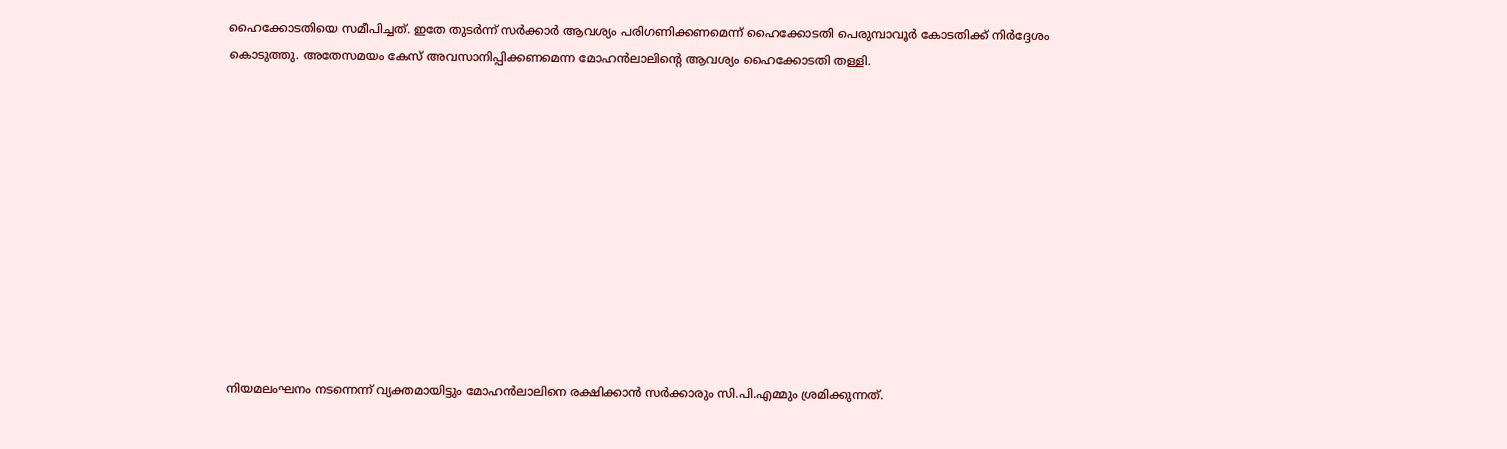ഹൈക്കോടതിയെ സമീപിച്ചത്. ഇതേ തുടര്‍ന്ന് സര്‍ക്കാര്‍ ആവശ്യം പരിഗണിക്കണമെന്ന് ഹൈക്കോടതി പെരുമ്പാവൂര്‍ കോടതിക്ക് നിര്‍ദ്ദേശം കൊടുത്തു. അതേസമയം കേസ് അവസാനിപ്പിക്കണമെന്ന മോഹന്‍ലാലിന്റെ ആവശ്യം ഹൈക്കോടതി തള്ളി.











നിയമലംഘനം നടന്നെന്ന് വ്യക്തമായിട്ടും മോഹന്‍ലാലിനെ രക്ഷിക്കാന്‍ സര്‍ക്കാരും സി.പി.എമ്മും ശ്രമിക്കുന്നത്.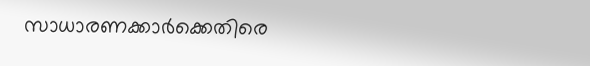സാധാരണക്കാര്‍ക്കെതിരെ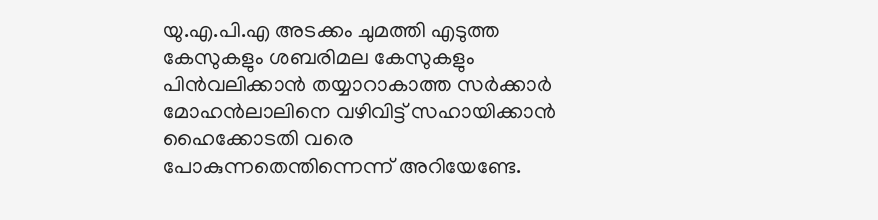യു.എ.പി.എ അടക്കം ചുമത്തി എടുത്ത കേസുകളും ശബരിമല കേസുകളും പിന്‍വലിക്കാന്‍ തയ്യാറാകാത്ത സര്‍ക്കാര്‍ മോഹന്‍ലാലിനെ വഴിവിട്ട് സഹായിക്കാന്‍ ഹൈക്കോടതി വരെ പോകുന്നതെന്തിന്നെന്ന് അറിയേണ്ടേ.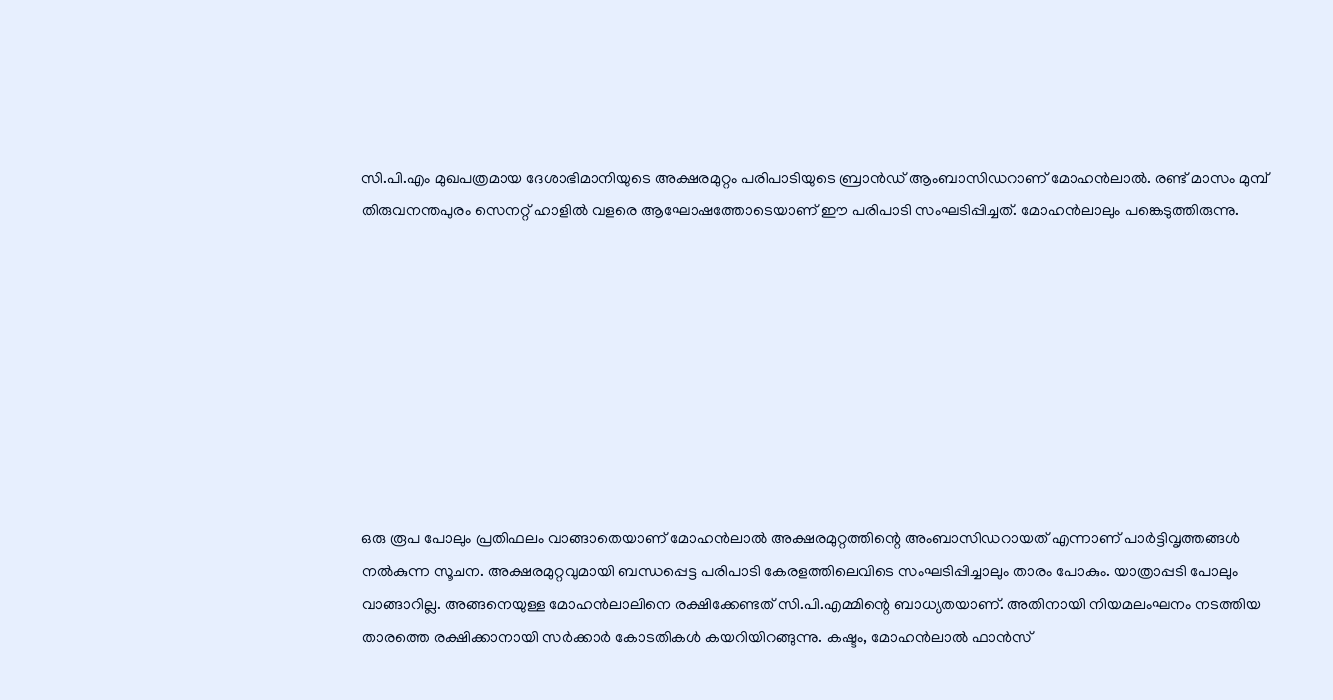സി.പി.എം മുഖപത്രമായ ദേശാഭിമാനിയുടെ അക്ഷരമുറ്റം പരിപാടിയുടെ ബ്രാന്‍ഡ് ആംബാസിഡറാണ് മോഹന്‍ലാല്‍. രണ്ട് മാസം മുമ്പ് തിരുവനന്തപുരം സെനറ്റ് ഹാളില്‍ വളരെ ആഘോഷത്തോടെയാണ് ഈ പരിപാടി സംഘടിപ്പിച്ചത്. മോഹന്‍ലാലും പങ്കെടുത്തിരുന്നു.









ഒരു രൂപ പോലും പ്രതിഫലം വാങ്ങാതെയാണ് മോഹന്‍ലാല്‍ അക്ഷരമുറ്റത്തിന്റെ അംബാസിഡറായത് എന്നാണ് പാര്‍ട്ടിവൃത്തങ്ങള്‍ നല്‍കുന്ന സൂചന. അക്ഷരമുറ്റവുമായി ബന്ധപ്പെട്ട പരിപാടി കേരളത്തിലെവിടെ സംഘടിപ്പിച്ചാലും താരം പോകും. യാത്രാപ്പടി പോലും വാങ്ങാറില്ല. അങ്ങനെയുള്ള മോഹന്‍ലാലിനെ രക്ഷിക്കേണ്ടത് സി.പി.എമ്മിന്റെ ബാധ്യതയാണ്. അതിനായി നിയമലംഘനം നടത്തിയ താരത്തെ രക്ഷിക്കാനായി സര്‍ക്കാര്‍ കോടതികള്‍ കയറിയിറങ്ങുന്നു. കഷ്ടം, മോഹന്‍ലാല്‍ ഫാന്‍സ്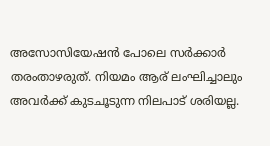അസോസിയേഷന്‍ പോലെ സര്‍ക്കാര്‍ തരംതാഴരുത്. നിയമം ആര് ലംഘിച്ചാലും അവര്‍ക്ക് കുടചൂടുന്ന നിലപാട് ശരിയല്ല.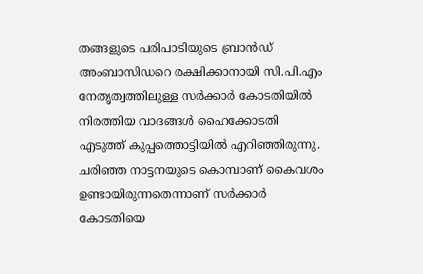തങ്ങളുടെ പരിപാടിയുടെ ബ്രാന്‍ഡ് അംബാസിഡറെ രക്ഷിക്കാനായി സി.പി.എം നേതൃത്വത്തിലുള്ള സര്‍ക്കാര്‍ കോടതിയില്‍ നിരത്തിയ വാദങ്ങള്‍ ഹൈക്കോടതി എടുത്ത് കുപ്പത്തൊട്ടിയില്‍ എറിഞ്ഞിരുന്നു. ചരിഞ്ഞ നാട്ടനയുടെ കൊമ്പാണ് കൈവശം ഉണ്ടായിരുന്നതെന്നാണ് സര്‍ക്കാര്‍ കോടതിയെ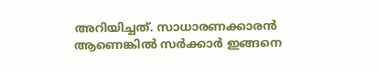അറിയിച്ചത്. സാധാരണക്കാരന്‍ ആണെങ്കില്‍ സര്‍ക്കാര്‍ ഇങ്ങനെ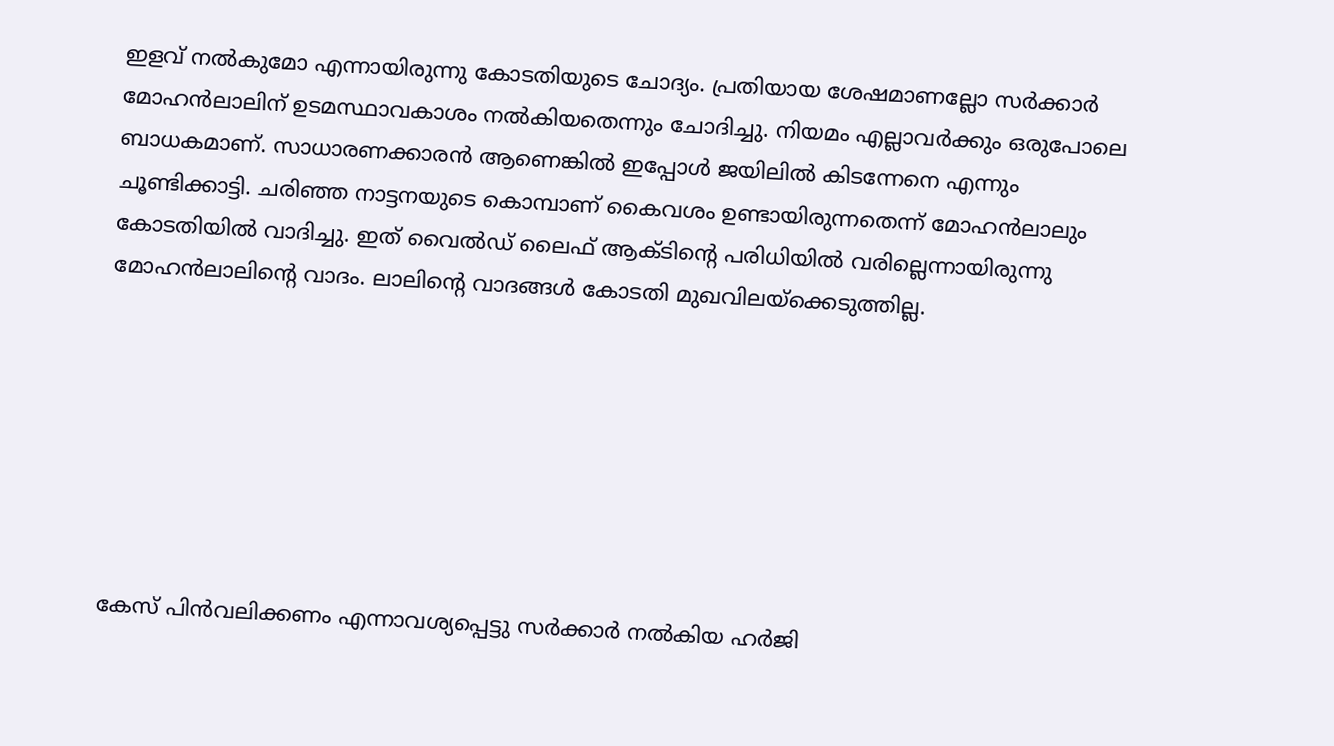ഇളവ് നല്‍കുമോ എന്നായിരുന്നു കോടതിയുടെ ചോദ്യം. പ്രതിയായ ശേഷമാണല്ലോ സര്‍ക്കാര്‍ മോഹന്‍ലാലിന് ഉടമസ്ഥാവകാശം നല്‍കിയതെന്നും ചോദിച്ചു. നിയമം എല്ലാവര്‍ക്കും ഒരുപോലെ ബാധകമാണ്. സാധാരണക്കാരന്‍ ആണെങ്കില്‍ ഇപ്പോള്‍ ജയിലില്‍ കിടന്നേനെ എന്നും ചൂണ്ടിക്കാട്ടി. ചരിഞ്ഞ നാട്ടനയുടെ കൊമ്പാണ് കൈവശം ഉണ്ടായിരുന്നതെന്ന് മോഹന്‍ലാലും കോടതിയില്‍ വാദിച്ചു. ഇത് വൈല്‍ഡ് ലൈഫ് ആക്ടിന്റെ പരിധിയില്‍ വരില്ലെന്നായിരുന്നു മോഹന്‍ലാലിന്റെ വാദം. ലാലിന്റെ വാദങ്ങള്‍ കോടതി മുഖവിലയ്‌ക്കെടുത്തില്ല.







കേസ് പിന്‍വലിക്കണം എന്നാവശ്യപ്പെട്ടു സര്‍ക്കാര്‍ നല്‍കിയ ഹര്‍ജി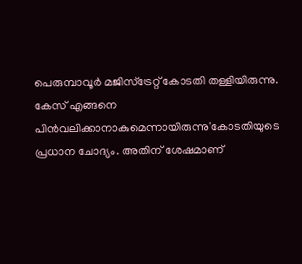പെരുമ്പാവൂര്‍ മജിസ്‌ട്രേറ്റ് കോടതി തള്ളിയിരുന്നു. കേസ് എങ്ങനെ പിന്‍വലിക്കാനാകുമെന്നായിരുന്നു'കോടതിയുടെ പ്രധാന ചോദ്യം. അതിന് ശേഷമാണ്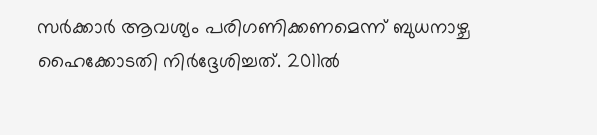സര്‍ക്കാര്‍ ആവശ്യം പരിഗണിക്കണമെന്ന് ബുധനാഴ്ച ഹൈക്കോടതി നിര്‍ദ്ദേശിച്ചത്. 2011ല്‍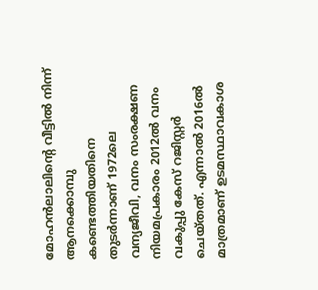മോഹന്‍ലാലിന്റെ വീട്ടില്‍ നിന്ന് ആനക്കൊമ്പു കണ്ടെത്തിയതിനെ തുടര്‍ന്നാണ് 1972ലെ വന്യജീവി, വനം സംരക്ഷണ നിയമപ്രകാരം 2012ല്‍ വനം വകുപ്പു കേസ് റജിസ്റ്റര്‍ ചെയ്തത്. എന്നാല്‍ 2016ല്‍ മാത്രമാണ് ഉടമസ്ഥാവകാശ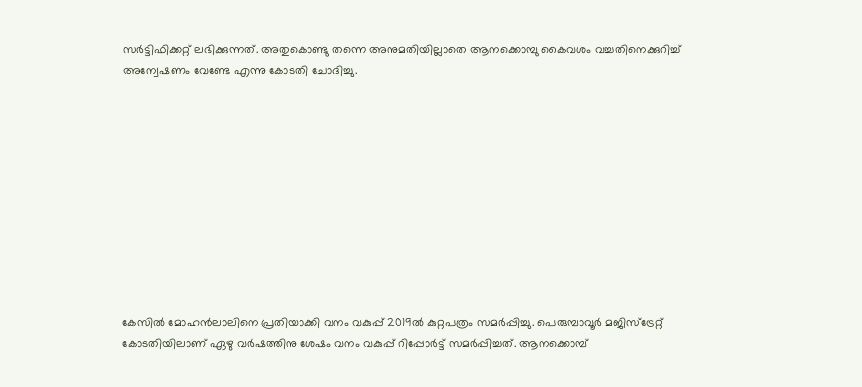സര്‍ട്ടിഫിക്കറ്റ് ലഭിക്കുന്നത്. അതുകൊണ്ടു തന്നെ അനുമതിയില്ലാതെ ആനക്കൊമ്പു കൈവശം വച്ചതിനെക്കുറിച്ച് അന്വേഷണം വേണ്ടേ എന്നു കോടതി ചോദിച്ചു.











കേസില്‍ മോഹന്‍ലാലിനെ പ്രതിയാക്കി വനം വകുപ്പ് 2019ല്‍ കുറ്റപത്രം സമര്‍പ്പിച്ചു. പെരുമ്പാവൂര്‍ മജിസ്ട്രേറ്റ് കോടതിയിലാണ് ഏഴു വര്‍ഷത്തിനു ശേഷം വനം വകുപ്പ് റിപ്പോര്‍ട്ട് സമര്‍പ്പിച്ചത്. ആനക്കൊമ്പ്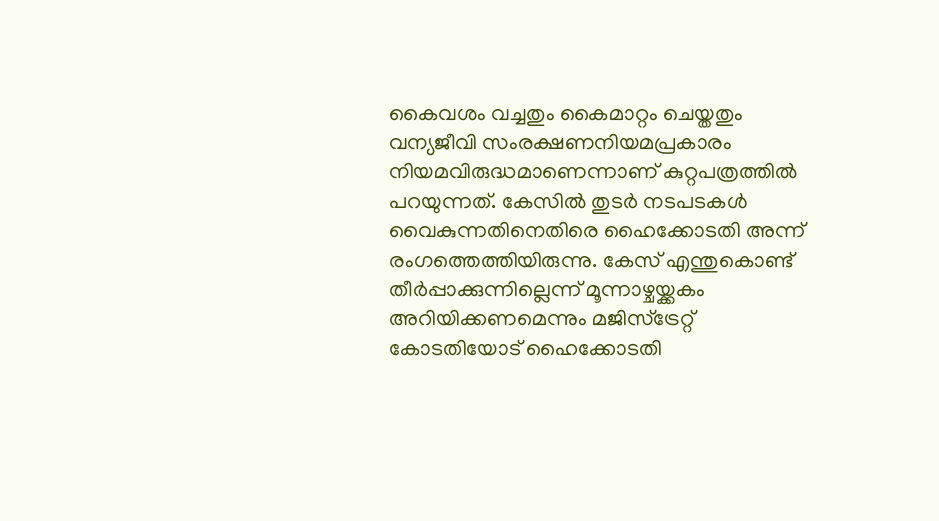കൈവശം വച്ചതും കൈമാറ്റം ചെയ്തതും വന്യജീവി സംരക്ഷണനിയമപ്രകാരം നിയമവിരുദ്ധമാണെന്നാണ് കുറ്റപത്രത്തില്‍ പറയുന്നത്. കേസില്‍ തുടര്‍ നടപടകള്‍ വൈകുന്നതിനെതിരെ ഹൈക്കോടതി അന്ന് രംഗത്തെത്തിയിരുന്നു. കേസ് എന്തുകൊണ്ട് തീര്‍പ്പാക്കുന്നില്ലെന്ന് മൂന്നാഴ്ചയ്ക്കകം അറിയിക്കണമെന്നും മജിസ്‌ട്രേറ്റ് കോടതിയോട് ഹൈക്കോടതി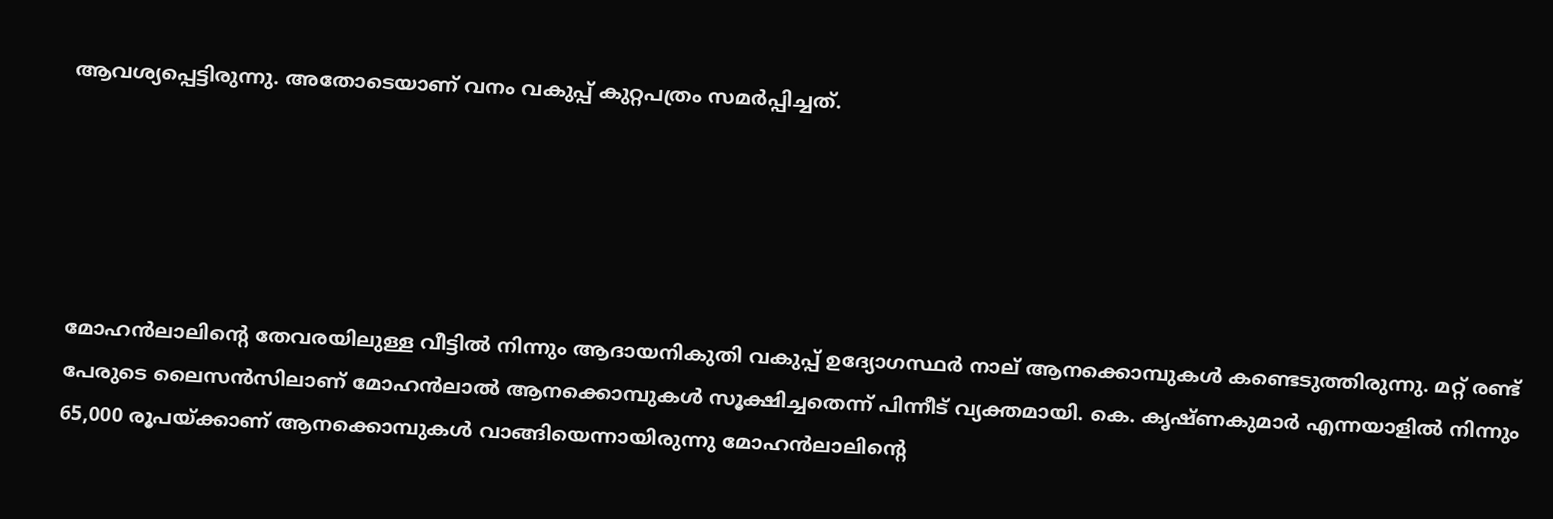ആവശ്യപ്പെട്ടിരുന്നു. അതോടെയാണ് വനം വകുപ്പ് കുറ്റപത്രം സമര്‍പ്പിച്ചത്.





മോഹന്‍ലാലിന്റെ തേവരയിലുള്ള വീട്ടില്‍ നിന്നും ആദായനികുതി വകുപ്പ് ഉദ്യോഗസ്ഥര്‍ നാല് ആനക്കൊമ്പുകള്‍ കണ്ടെടുത്തിരുന്നു. മറ്റ് രണ്ട് പേരുടെ ലൈസന്‍സിലാണ് മോഹന്‍ലാല്‍ ആനക്കൊമ്പുകള്‍ സൂക്ഷിച്ചതെന്ന് പിന്നീട് വ്യക്തമായി. കെ. കൃഷ്ണകുമാര്‍ എന്നയാളില്‍ നിന്നും 65,000 രൂപയ്ക്കാണ് ആനക്കൊമ്പുകള്‍ വാങ്ങിയെന്നായിരുന്നു മോഹന്‍ലാലിന്റെ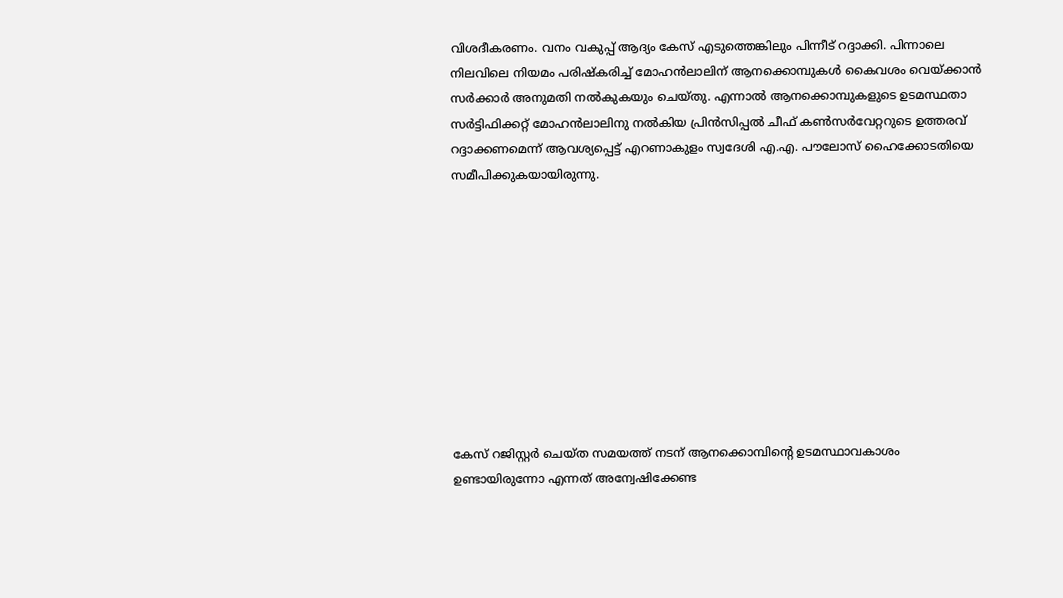വിശദീകരണം. വനം വകുപ്പ് ആദ്യം കേസ് എടുത്തെങ്കിലും പിന്നീട് റദ്ദാക്കി. പിന്നാലെ നിലവിലെ നിയമം പരിഷ്‌കരിച്ച് മോഹന്‍ലാലിന് ആനക്കൊമ്പുകള്‍ കൈവശം വെയ്ക്കാന്‍ സര്‍ക്കാര്‍ അനുമതി നല്‍കുകയും ചെയ്തു. എന്നാല്‍ ആനക്കൊമ്പുകളുടെ ഉടമസ്ഥതാ സര്‍ട്ടിഫിക്കറ്റ് മോഹന്‍ലാലിനു നല്‍കിയ പ്രിന്‍സിപ്പല്‍ ചീഫ് കണ്‍സര്‍വേറ്ററുടെ ഉത്തരവ് റദ്ദാക്കണമെന്ന് ആവശ്യപ്പെട്ട് എറണാകുളം സ്വദേശി എ.എ. പൗലോസ് ഹൈക്കോടതിയെ സമീപിക്കുകയായിരുന്നു.










കേസ് റജിസ്റ്റര്‍ ചെയ്ത സമയത്ത് നടന് ആനക്കൊമ്പിന്റെ ഉടമസ്ഥാവകാശം ഉണ്ടായിരുന്നോ എന്നത് അന്വേഷിക്കേണ്ട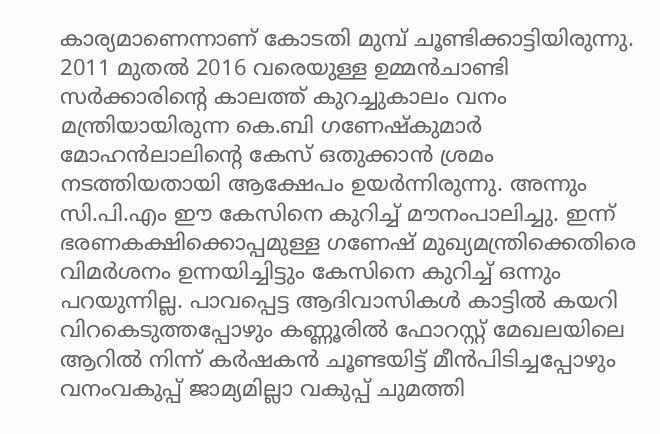കാര്യമാണെന്നാണ് കോടതി മുമ്പ് ചൂണ്ടിക്കാട്ടിയിരുന്നു. 2011 മുതല്‍ 2016 വരെയുള്ള ഉമ്മന്‍ചാണ്ടി സര്‍ക്കാരിന്റെ കാലത്ത് കുറച്ചുകാലം വനം മന്ത്രിയായിരുന്ന കെ.ബി ഗണേഷ്‌കുമാര്‍ മോഹന്‍ലാലിന്റെ കേസ് ഒതുക്കാന്‍ ശ്രമം നടത്തിയതായി ആക്ഷേപം ഉയര്‍ന്നിരുന്നു. അന്നും സി.പി.എം ഈ കേസിനെ കുറിച്ച് മൗനംപാലിച്ചു. ഇന്ന് ഭരണകക്ഷിക്കൊപ്പമുള്ള ഗണേഷ് മുഖ്യമന്ത്രിക്കെതിരെ വിമര്‍ശനം ഉന്നയിച്ചിട്ടും കേസിനെ കുറിച്ച് ഒന്നും പറയുന്നില്ല. പാവപ്പെട്ട ആദിവാസികള്‍ കാട്ടില്‍ കയറി വിറകെടുത്തപ്പോഴും കണ്ണൂരില്‍ ഫോറസ്റ്റ് മേഖലയിലെ ആറില്‍ നിന്ന് കര്‍ഷകന്‍ ചൂണ്ടയിട്ട് മീന്‍പിടിച്ചപ്പോഴും വനംവകുപ്പ് ജാമ്യമില്ലാ വകുപ്പ് ചുമത്തി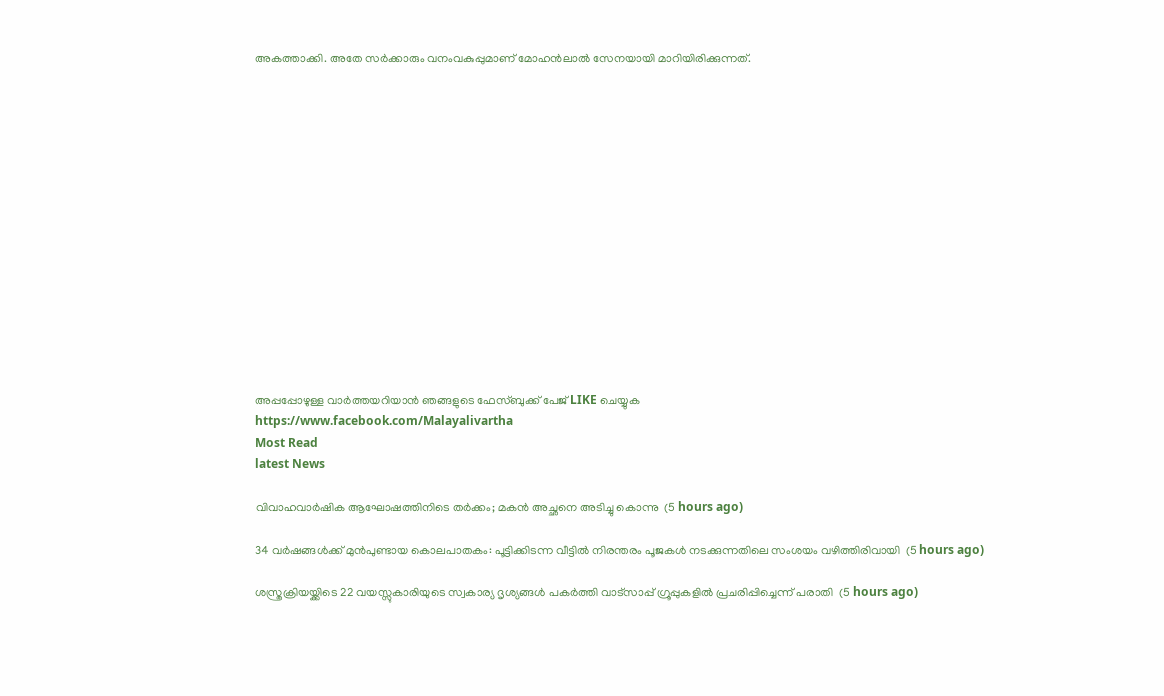അകത്താക്കി. അതേ സര്‍ക്കാരും വനംവകുപ്പുമാണ് മോഹന്‍ലാല്‍ സേനയായി മാറിയിരിക്കുന്നത്.















അപ്പപ്പോഴുള്ള വാര്‍ത്തയറിയാന്‍ ഞങ്ങളുടെ ഫേസ്‌ബുക്ക്‌ പേജ് LIKE ചെയ്യുക
https://www.facebook.com/Malayalivartha
Most Read
latest News

വിവാഹവാര്‍ഷിക ആഘോഷത്തിനിടെ തര്‍ക്കം; മകന്‍ അച്ഛനെ അടിച്ചു കൊന്നു  (5 hours ago)

34 വര്‍ഷങ്ങള്‍ക്ക് മുന്‍പുണ്ടായ കൊലപാതകം: പൂട്ടിക്കിടന്ന വീട്ടില്‍ നിരന്തരം പൂജകള്‍ നടക്കുന്നതിലെ സംശയം വഴിത്തിരിവായി  (5 hours ago)

ശസ്ത്രക്രിയയ്ക്കിടെ 22 വയസ്സുകാരിയുടെ സ്വകാര്യ ദൃശ്യങ്ങള്‍ പകര്‍ത്തി വാട്‌സാപ്പ് ഗ്രൂപ്പുകളില്‍ പ്രചരിപ്പിച്ചെന്ന് പരാതി  (5 hours ago)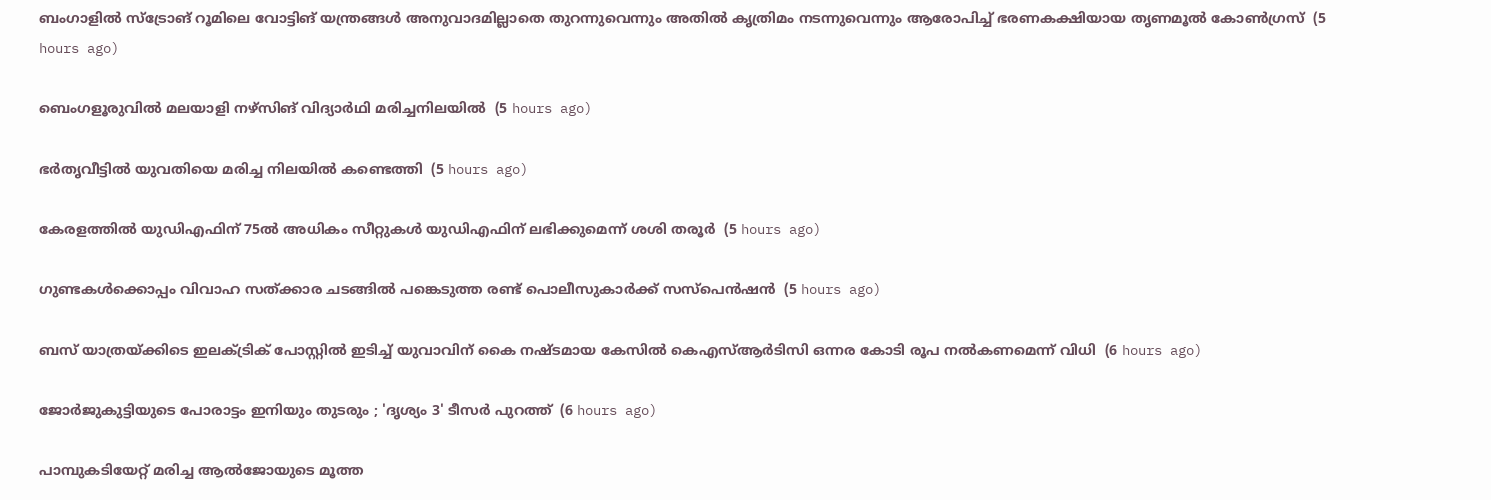ബംഗാളില്‍ സ്‌ട്രോങ് റൂമിലെ വോട്ടിങ് യന്ത്രങ്ങള്‍ അനുവാദമില്ലാതെ തുറന്നുവെന്നും അതില്‍ കൃത്രിമം നടന്നുവെന്നും ആരോപിച്ച് ഭരണകക്ഷിയായ തൃണമൂല്‍ കോണ്‍ഗ്രസ്  (5 hours ago)

ബെംഗളൂരുവില്‍ മലയാളി നഴ്‌സിങ് വിദ്യാര്‍ഥി മരിച്ചനിലയില്‍  (5 hours ago)

ഭര്‍തൃവീട്ടില്‍ യുവതിയെ മരിച്ച നിലയില്‍ കണ്ടെത്തി  (5 hours ago)

കേരളത്തില്‍ യുഡിഎഫിന് 75ല്‍ അധികം സീറ്റുകള്‍ യുഡിഎഫിന് ലഭിക്കുമെന്ന് ശശി തരൂര്‍  (5 hours ago)

ഗുണ്ടകള്‍ക്കൊപ്പം വിവാഹ സത്ക്കാര ചടങ്ങില്‍ പങ്കെടുത്ത രണ്ട് പൊലീസുകാര്‍ക്ക് സസ്‌പെന്‍ഷന്‍  (5 hours ago)

ബസ് യാത്രയ്ക്കിടെ ഇലക്ട്രിക് പോസ്റ്റില്‍ ഇടിച്ച് യുവാവിന് കൈ നഷ്ടമായ കേസില്‍ കെഎസ്ആര്‍ടിസി ഒന്നര കോടി രൂപ നല്‍കണമെന്ന് വിധി  (6 hours ago)

ജോര്‍ജുകുട്ടിയുടെ പോരാട്ടം ഇനിയും തുടരും ; 'ദൃശ്യം 3' ടീസര്‍ പുറത്ത്  (6 hours ago)

പാമ്പുകടിയേറ്റ് മരിച്ച ആല്‍ജോയുടെ മൂത്ത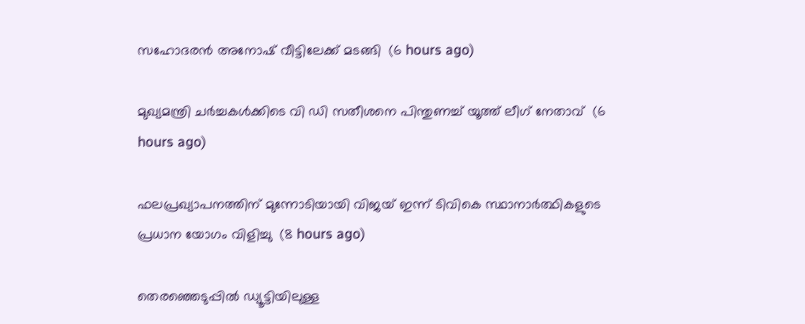സഹോദരന്‍ അനോഷ് വീട്ടിലേക്ക് മടങ്ങി  (6 hours ago)

മുഖ്യമന്ത്രി ചര്‍ച്ചകള്‍ക്കിടെ വി ഡി സതീശനെ പിന്തുണച്ച് യൂത്ത് ലീഗ് നേതാവ്  (6 hours ago)

ഫലപ്രഖ്യാപനത്തിന് മുന്നോടിയായി വിജയ് ഇന്ന് ടിവികെ സ്ഥാനാര്‍ത്ഥികളുടെ പ്രധാന യോഗം വിളിച്ചു  (8 hours ago)

തെരഞ്ഞെടുപ്പില്‍ ഡ്യൂട്ടിയിലുള്ള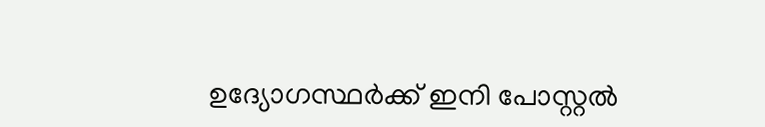ഉദ്യോഗസ്ഥര്‍ക്ക് ഇനി പോസ്റ്റല്‍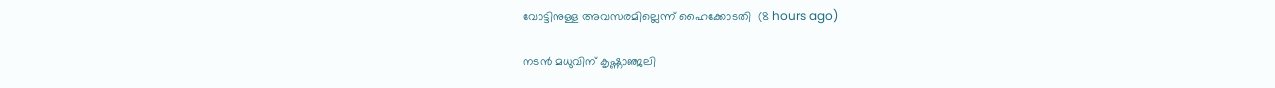വോട്ടിനുള്ള അവസരമില്ലെന്ന് ഹൈക്കോടതി  (8 hours ago)

നടന്‍ മധുവിന് കൃഷ്ണാഞ്ജലി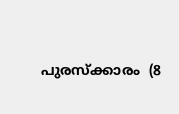പുരസ്‌ക്കാരം  (8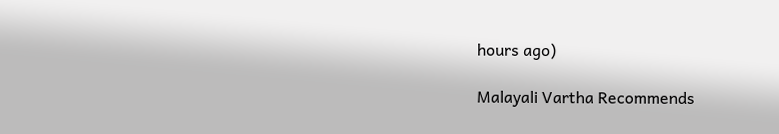hours ago)

Malayali Vartha Recommends